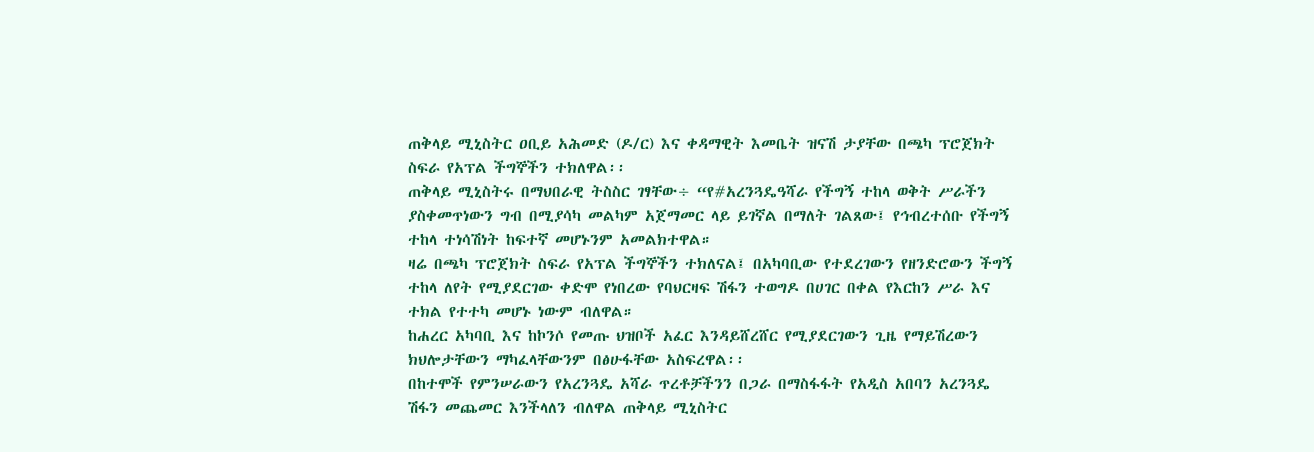ጠቅላይ ሚኒስትር ዐቢይ አሕመድ (ዶ/ር) እና ቀዳማዊት እመቤት ዝናሽ ታያቸው በጫካ ፕሮጀክት ስፍራ የአፕል ችግኞችን ተክለዋል፡፡
ጠቅላይ ሚኒስትሩ በማህበራዊ ትስስር ገፃቸው÷ “የ#አረንጓዴዓሻራ የችግኝ ተከላ ወቅት ሥራችን ያስቀመጥነውን ግብ በሚያሳካ መልካም አጀማመር ላይ ይገኛል በማለት ገልጸው፤ የኅብረተሰቡ የችግኝ ተከላ ተነሳሽነት ከፍተኛ መሆኑንም አመልክተዋል።
ዛሬ በጫካ ፕሮጀክት ስፍራ የአፕል ችግኞችን ተክለናል፤ በአካባቢው የተደረገውን የዘንድሮውን ችግኝ ተከላ ለየት የሚያደርገው ቀድሞ የነበረው የባህርዛፍ ሽፋን ተወግዶ በሀገር በቀል የእርከን ሥራ እና ተክል የተተካ መሆኑ ነውም ብለዋል።
ከሐረር አካባቢ እና ከኮንሶ የመጡ ህዝቦች አፈር እንዳይሸረሸር የሚያደርገውን ጊዜ የማይሽረውን ክህሎታቸውን ማካፈላቸውንም በፅሁፋቸው አስፍረዋል፡፡
በከተሞች የምንሠራውን የአረንጓዴ አሻራ ጥረቶቻችንን በጋራ በማስፋፋት የአዲስ አበባን አረንጓዴ ሽፋን መጨመር እንችላለን ብለዋል ጠቅላይ ሚኒስትር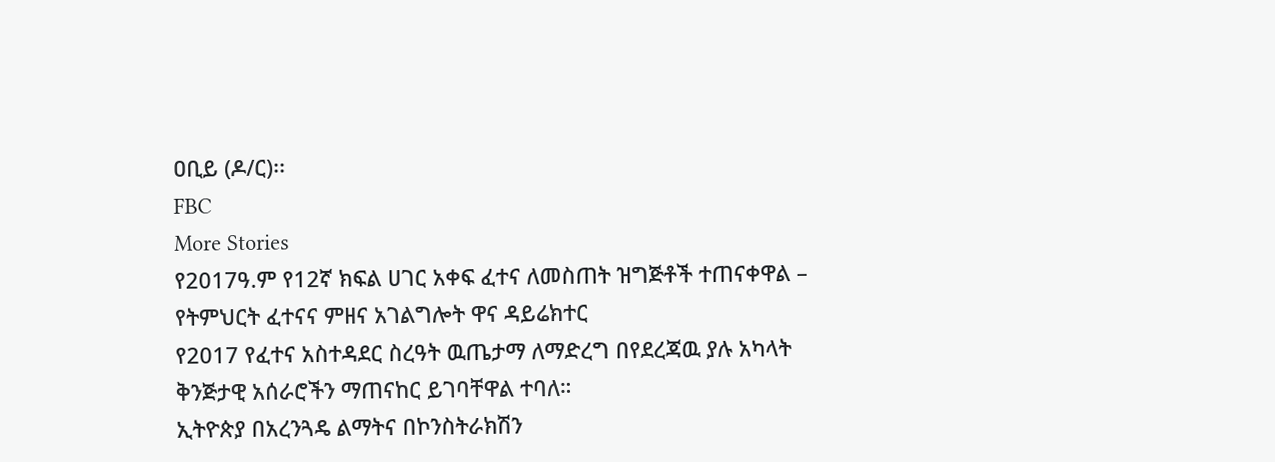ዐቢይ (ዶ/ር)፡፡
FBC
More Stories
የ2017ዓ.ም የ12ኛ ክፍል ሀገር አቀፍ ፈተና ለመስጠት ዝግጅቶች ተጠናቀዋል – የትምህርት ፈተናና ምዘና አገልግሎት ዋና ዳይሬክተር
የ2017 የፈተና አስተዳደር ስረዓት ዉጤታማ ለማድረግ በየደረጃዉ ያሉ አካላት ቅንጅታዊ አሰራሮችን ማጠናከር ይገባቸዋል ተባለ።
ኢትዮጵያ በአረንጓዴ ልማትና በኮንስትራክሽን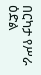በርካታ የሥራ ዕድል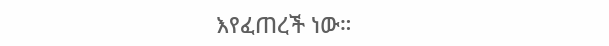እየፈጠረች ነው።